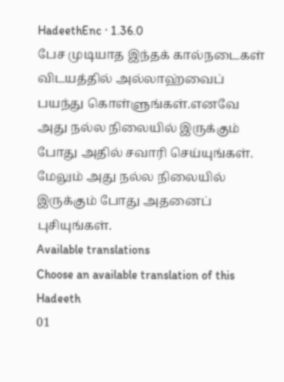HadeethEnc · 1.36.0
பேச முடியாத இந்தக் கால்நடைகள் விடயத்தில் அல்லாஹ்வைப் பயந்து கொள்ளுங்கள்.எனவே அது நல்ல நிலையில் இருக்கும் போது அதில் சவாரி செய்யுங்கள். மேலும் அது நல்ல நிலையில் இருக்கும் போது அதனைப் புசியுங்கள்.
Available translations
Choose an available translation of this Hadeeth
01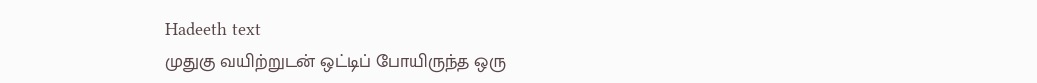Hadeeth text
முதுகு வயிற்றுடன் ஒட்டிப் போயிருந்த ஒரு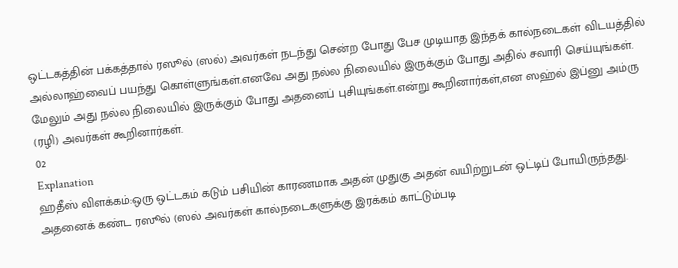ஒட்டகத்தின் பக்கத்தால் ரஸூல் (ஸல்) அவர்கள் நடந்து சென்ற போது பேச முடியாத இந்தக் கால்நடைகள் விடயத்தில் அல்லாஹ்வைப் பயந்து கொள்ளுங்கள்.எனவே அது நல்ல நிலையில் இருக்கும் போது அதில் சவாரி செய்யுங்கள். மேலும் அது நல்ல நிலையில் இருக்கும் போது அதனைப் புசியுங்கள்.என்று கூறினார்கள்,என ஸஹ்ல் இப்னு அம்ரு (ரழி) அவர்கள் கூறினார்கள்.
02
Explanation
ஹதீஸ் விளக்கம்:ஒரு ஒட்டகம் கடும் பசியின் காரணமாக அதன் முதுகு அதன் வயிற்றுடன் ஒட்டிப் போயிருந்தது. அதனைக் கண்ட ரஸூல் (ஸல் அவர்கள் கால்நடைகளுக்கு இரக்கம் காட்டும்படி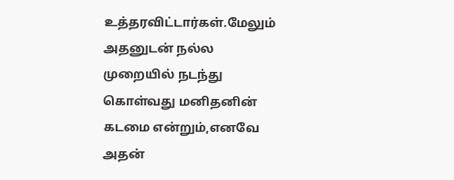உத்தரவிட்டார்கள்.மேலும் அதனுடன் நல்ல முறையில் நடந்து கொள்வது மனிதனின் கடமை என்றும்,எனவே அதன்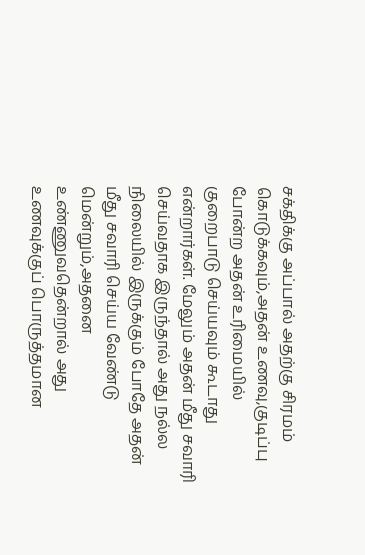சக்திக்கு அப்பால் அதற்கு சிரமம் கொடுக்கவும்,அதன் உணவு,குடிப்பு போன்ற அதன் உரிமையில் குறைபாடு செய்யவும் கூடாது என்றார்கள். மேலும் அதன் மீது சவாரி செய்வதாக இருந்தால் அது நல்ல நிலையில் இருக்கும் போதே அதன் மீது சவாரி செய்ய வேண்டு மென்றும்,அதனை உண்ணுவதென்றால் அது உணவுக்குப் பொருத்தமான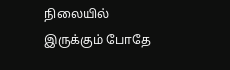நிலையில் இருக்கும் போதே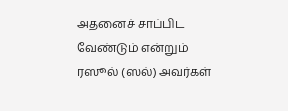அதனைச் சாப்பிட வேண்டும் என்றும் ரஸூல் (ஸல்) அவர்கள்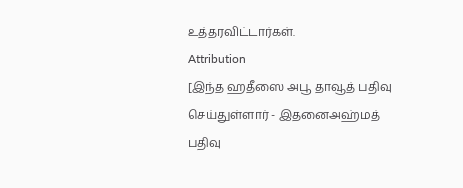உத்தரவிட்டார்கள்.
Attribution
[இந்த ஹதீஸை அபூ தாவூத் பதிவு செய்துள்ளார் - இதனைஅஹ்மத் பதிவு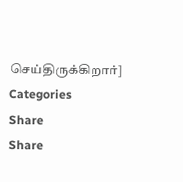செய்திருக்கிறார்]
Categories
Share
Share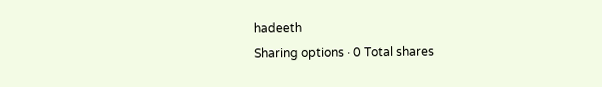hadeeth
Sharing options · 0 Total shares